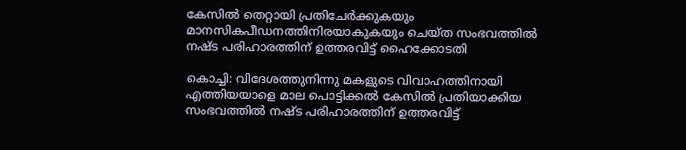കേസില്‍ തെറ്റായി പ്രതിചേര്‍ക്കുകയും മാനസികപീഡനത്തിനിരയാകുകയും ചെയ്ത സംഭവത്തിൽ നഷ്ട പരിഹാരത്തിന് ഉത്തരവിട്ട് ഹൈക്കോടതി

കൊച്ചി: വിദേശത്തുനിന്നു മകളുടെ വിവാഹത്തിനായി എത്തിയയാളെ മാല പൊട്ടിക്കല്‍ കേസില്‍ പ്രതിയാക്കിയ സംഭവത്തില്‍ നഷ്ട പരിഹാരത്തിന് ഉത്തരവിട്ട്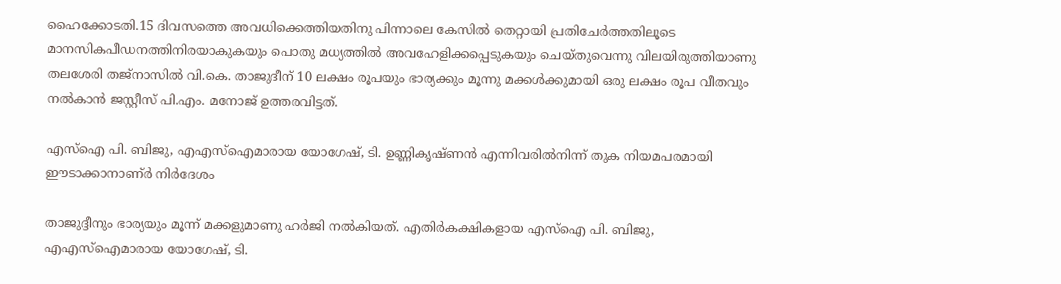ഹൈക്കോടതി.15 ദിവസത്തെ അവധിക്കെത്തിയതിനു പിന്നാലെ കേസില്‍ തെറ്റായി പ്രതിചേര്‍ത്തതിലൂടെ മാനസികപീഡനത്തിനിരയാകുകയും പൊതു മധ്യത്തില്‍ അവഹേളിക്കപ്പെടുകയും ചെയ്തുവെന്നു വിലയിരുത്തിയാണു തലശേരി തജ്‌നാസില്‍ വി.കെ. താജുദീന് 10 ലക്ഷം രൂപയും ഭാര്യക്കും മൂന്നു മക്കള്‍ക്കുമായി ഒരു ലക്ഷം രൂപ വീതവും നല്‍കാന്‍ ജസ്റ്റീസ് പി.എം. മനോജ് ഉത്തരവിട്ടത്.

എസ്‌ഐ പി. ബിജു, എഎസ്‌ഐമാരായ യോഗേഷ്, ടി. ഉണ്ണികൃഷ്ണന്‍ എന്നിവരില്‍നിന്ന് തുക നിയമപരമായി ഈടാക്കാനാണ്ർ നിർദേശം

താജുദ്ദീനും ഭാര്യയും മൂന്ന് മക്കളുമാണു ഹര്‍ജി നല്‍കിയത്. എതിര്‍കക്ഷികളായ എസ്‌ഐ പി. ബിജു, എഎസ്‌ഐമാരായ യോഗേഷ്, ടി.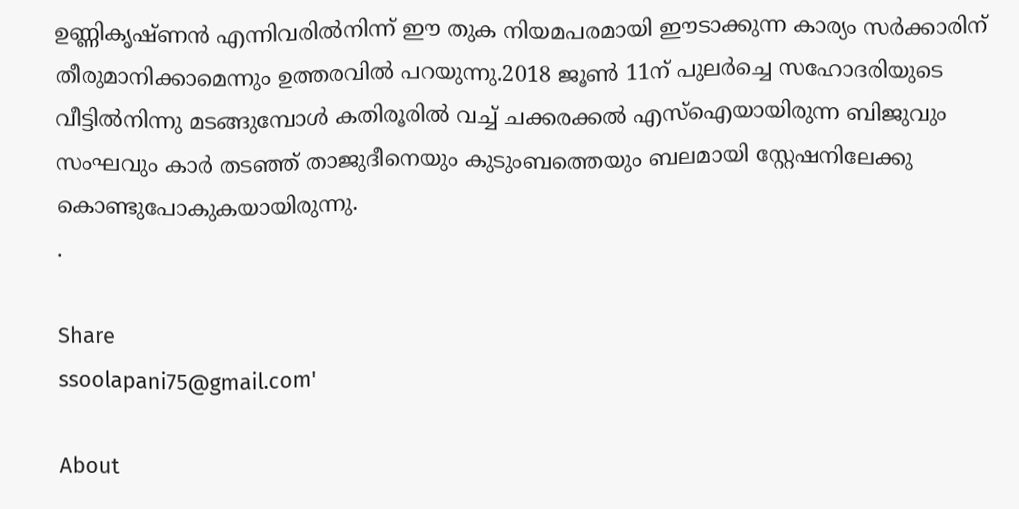ഉണ്ണികൃഷ്ണന്‍ എന്നിവരില്‍നിന്ന് ഈ തുക നിയമപരമായി ഈടാക്കുന്ന കാര്യം സര്‍ക്കാരിന് തീരുമാനിക്കാമെന്നും ഉത്തരവില്‍ പറയുന്നു.2018 ജൂണ്‍ 11ന് പുലര്‍ച്ചെ സഹോദരിയുടെ വീട്ടില്‍നിന്നു മടങ്ങുമ്പോള്‍ കതിരൂരില്‍ വച്ച് ചക്കരക്കല്‍ എസ്‌ഐയായിരുന്ന ബിജുവും സംഘവും കാര്‍ തടഞ്ഞ് താജുദീനെയും കുടുംബത്തെയും ബലമായി സ്റ്റേഷനിലേക്കു കൊണ്ടുപോകുകയായിരുന്നു.
.

Share
ssoolapani75@gmail.com'

About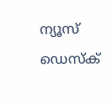ന്യൂസ് ഡെസ്ക്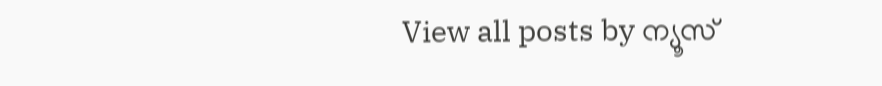View all posts by ന്യൂസ്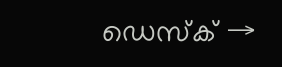ഡെസ്ക് →